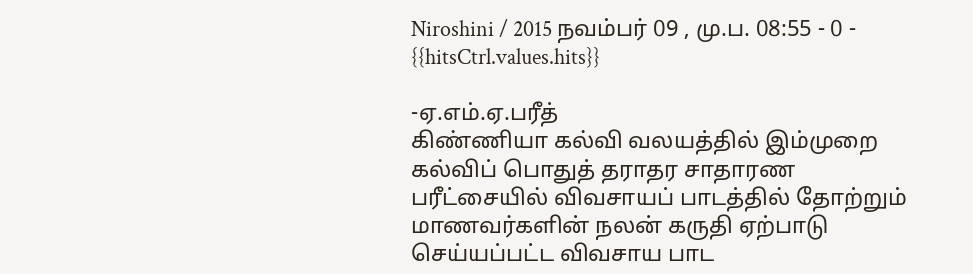Niroshini / 2015 நவம்பர் 09 , மு.ப. 08:55 - 0 - {{hitsCtrl.values.hits}}

-ஏ.எம்.ஏ.பரீத்
கிண்ணியா கல்வி வலயத்தில் இம்முறை கல்விப் பொதுத் தராதர சாதாரண பரீட்சையில் விவசாயப் பாடத்தில் தோற்றும் மாணவர்களின் நலன் கருதி ஏற்பாடு செய்யப்பட்ட விவசாய பாட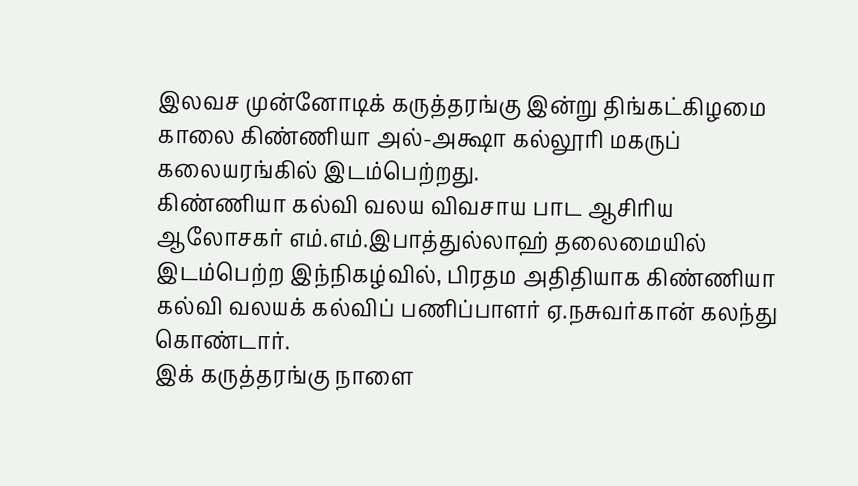இலவச முன்னோடிக் கருத்தரங்கு இன்று திங்கட்கிழமை காலை கிண்ணியா அல்-அக்ஷா கல்லூரி மகருப் கலையரங்கில் இடம்பெற்றது.
கிண்ணியா கல்வி வலய விவசாய பாட ஆசிரிய ஆலோசகர் எம்.எம்.இபாத்துல்லாஹ் தலைமையில் இடம்பெற்ற இந்நிகழ்வில், பிரதம அதிதியாக கிண்ணியா கல்வி வலயக் கல்விப் பணிப்பாளர் ஏ.நசுவர்கான் கலந்து கொண்டார்.
இக் கருத்தரங்கு நாளை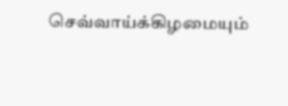செவ்வாய்க்கிழமையும்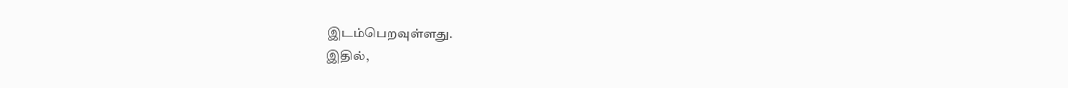இடம்பெறவுள்ளது.
இதில்,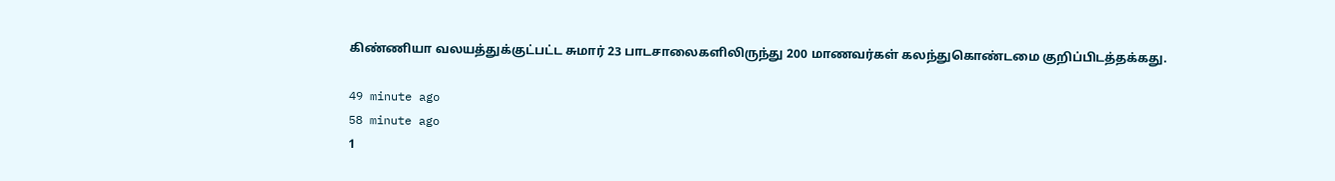கிண்ணியா வலயத்துக்குட்பட்ட சுமார் 23 பாடசாலைகளிலிருந்து 200 மாணவர்கள் கலந்துகொண்டமை குறிப்பிடத்தக்கது.

49 minute ago
58 minute ago
1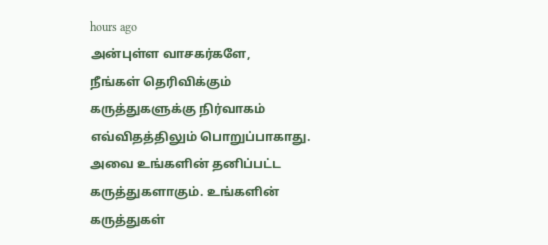hours ago
அன்புள்ள வாசகர்களே,
நீங்கள் தெரிவிக்கும் கருத்துகளுக்கு நிர்வாகம் எவ்விதத்திலும் பொறுப்பாகாது. அவை உங்களின் தனிப்பட்ட கருத்துகளாகும். உங்களின் கருத்துகள்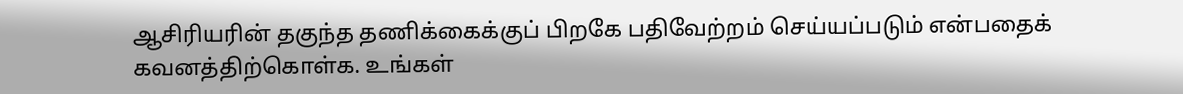ஆசிரியரின் தகுந்த தணிக்கைக்குப் பிறகே பதிவேற்றம் செய்யப்படும் என்பதைக் கவனத்திற்கொள்க. உங்கள்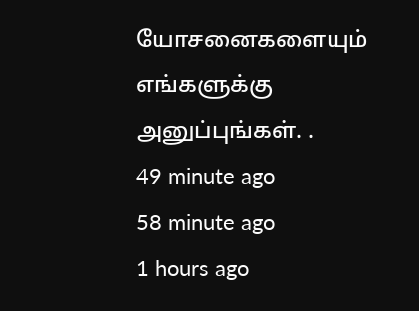யோசனைகளையும் எங்களுக்கு அனுப்புங்கள். .
49 minute ago
58 minute ago
1 hours ago